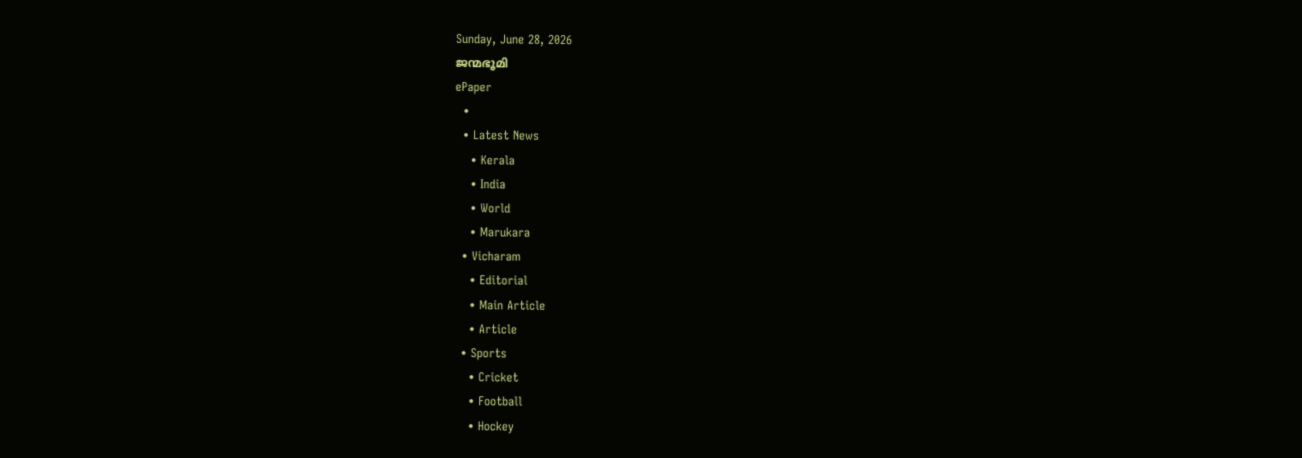Sunday, June 28, 2026
ജന്മഭൂമി
ePaper
  •
  • Latest News
    • Kerala
    • India
    • World
    • Marukara
  • Vicharam
    • Editorial
    • Main Article
    • Article
  • Sports
    • Cricket
    • Football
    • Hockey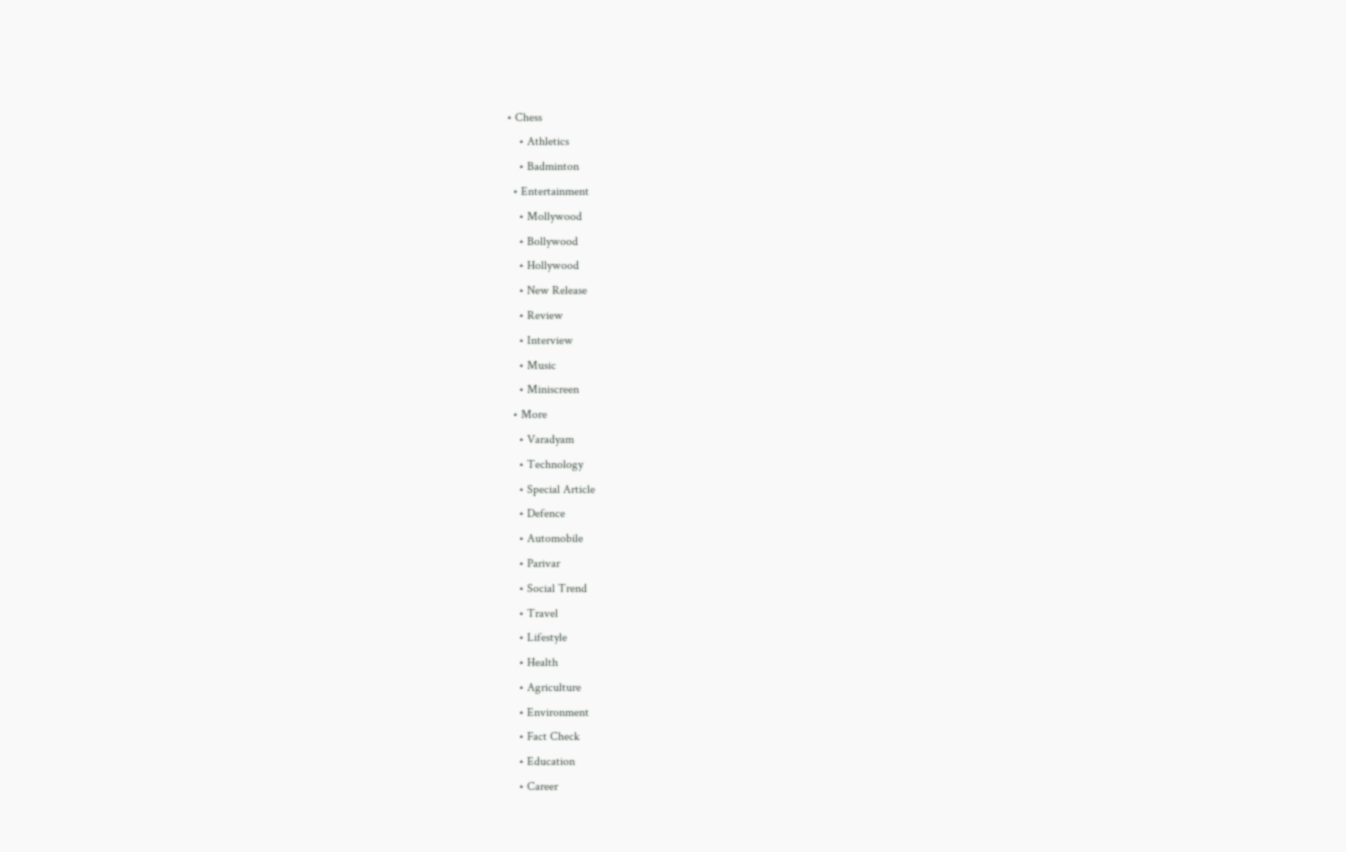• Chess
    • Athletics
    • Badminton
  • Entertainment
    • Mollywood
    • Bollywood
    • Hollywood
    • New Release
    • Review
    • Interview
    • Music
    • Miniscreen
  • More
    • Varadyam
    • Technology
    • Special Article
    • Defence
    • Automobile
    • Parivar
    • Social Trend
    • Travel
    • Lifestyle
    • Health
    • Agriculture
    • Environment
    • Fact Check
    • Education
    • Career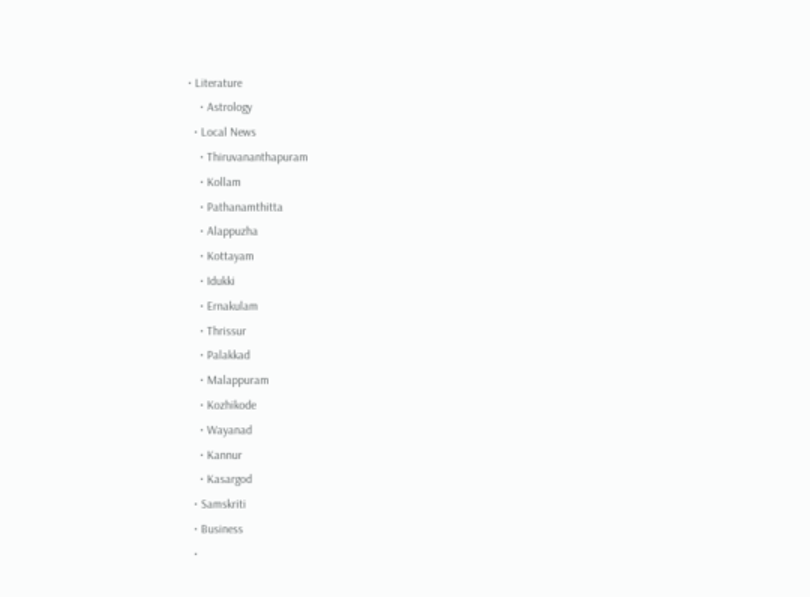• Literature
    • Astrology
  • Local News
    • Thiruvananthapuram
    • Kollam
    • Pathanamthitta
    • Alappuzha
    • Kottayam
    • Idukki
    • Ernakulam
    • Thrissur
    • Palakkad
    • Malappuram
    • Kozhikode
    • Wayanad
    • Kannur
    • Kasargod
  • Samskriti
  • Business
  •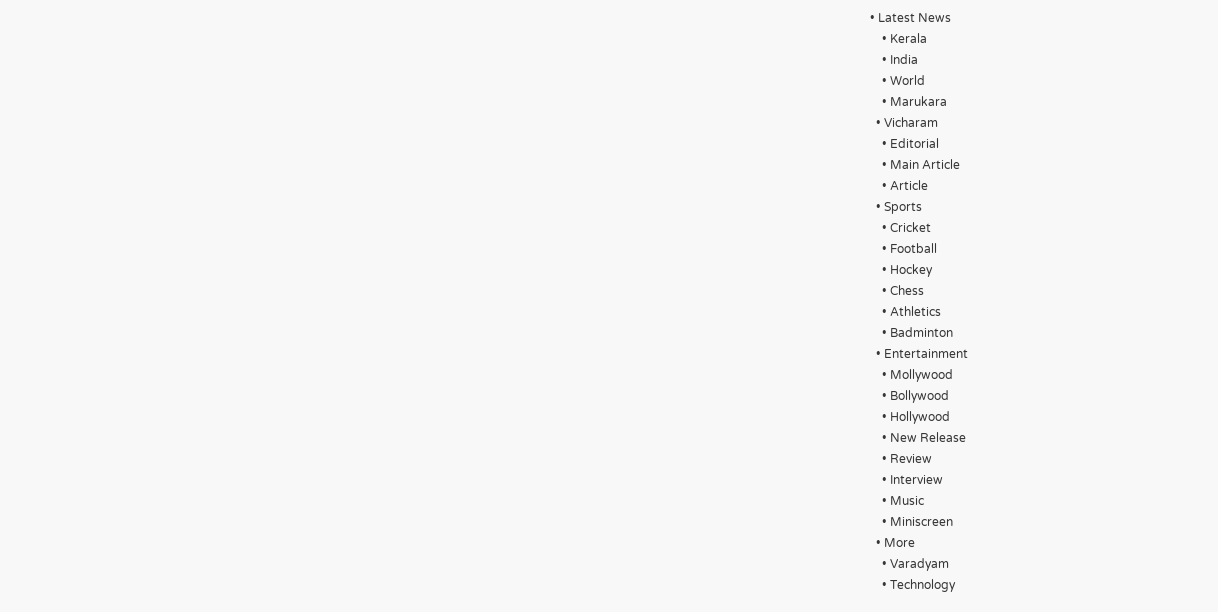• Latest News
    • Kerala
    • India
    • World
    • Marukara
  • Vicharam
    • Editorial
    • Main Article
    • Article
  • Sports
    • Cricket
    • Football
    • Hockey
    • Chess
    • Athletics
    • Badminton
  • Entertainment
    • Mollywood
    • Bollywood
    • Hollywood
    • New Release
    • Review
    • Interview
    • Music
    • Miniscreen
  • More
    • Varadyam
    • Technology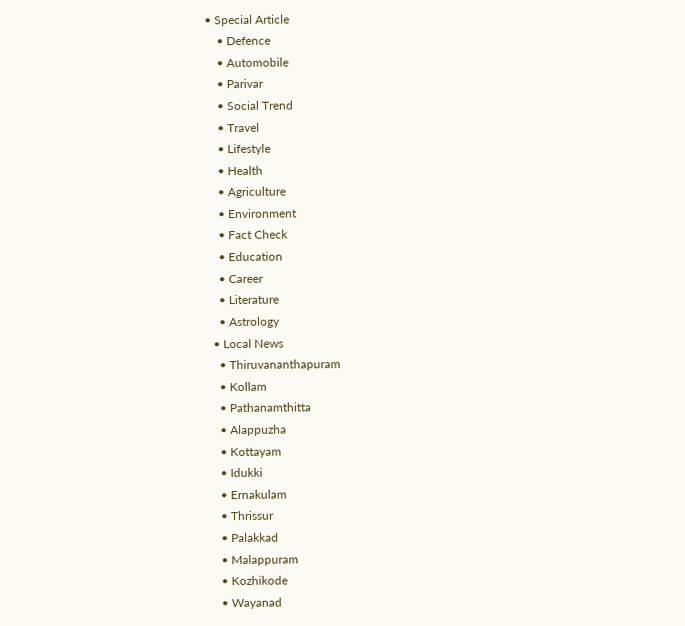• Special Article
    • Defence
    • Automobile
    • Parivar
    • Social Trend
    • Travel
    • Lifestyle
    • Health
    • Agriculture
    • Environment
    • Fact Check
    • Education
    • Career
    • Literature
    • Astrology
  • Local News
    • Thiruvananthapuram
    • Kollam
    • Pathanamthitta
    • Alappuzha
    • Kottayam
    • Idukki
    • Ernakulam
    • Thrissur
    • Palakkad
    • Malappuram
    • Kozhikode
    • Wayanad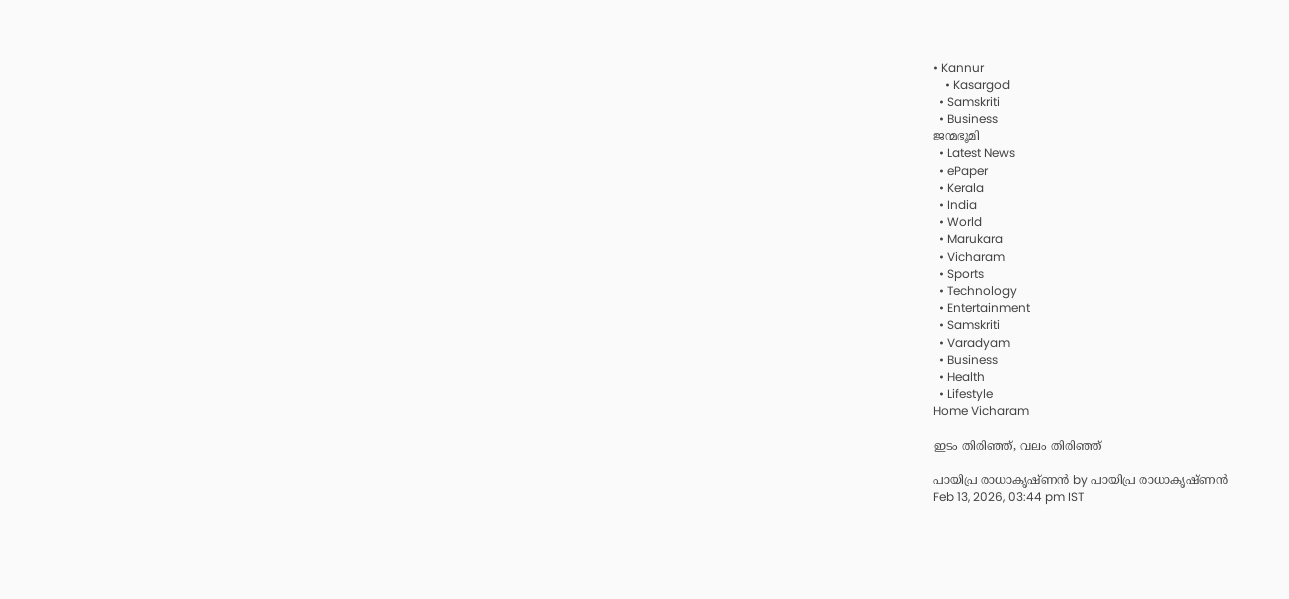• Kannur
    • Kasargod
  • Samskriti
  • Business
ജന്മഭൂമി
  • Latest News
  • ePaper
  • Kerala
  • India
  • World
  • Marukara
  • Vicharam
  • Sports
  • Technology
  • Entertainment
  • Samskriti
  • Varadyam
  • Business
  • Health
  • Lifestyle
Home Vicharam

ഇടം തിരിഞ്ഞ്, വലം തിരിഞ്ഞ്

പായിപ്ര രാധാകൃഷ്ണന്‍ by പായിപ്ര രാധാകൃഷ്ണന്‍
Feb 13, 2026, 03:44 pm IST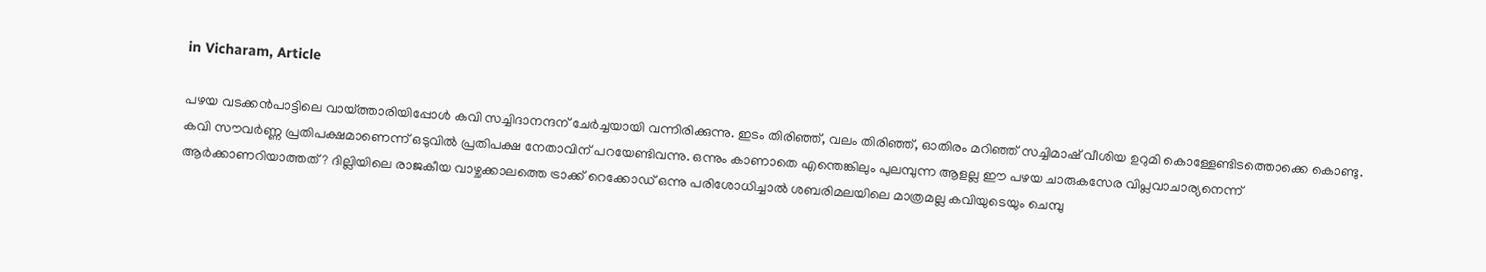in Vicharam, Article

പഴയ വടക്കന്‍പാട്ടിലെ വായ്‌ത്താരിയിപ്പോള്‍ കവി സച്ചിദാനന്ദന് ചേര്‍ച്ചയായി വന്നിരിക്കുന്നു. ഇടം തിരിഞ്ഞ്, വലം തിരിഞ്ഞ്, ഓതിരം മറിഞ്ഞ് സച്ചിമാഷ് വീശിയ ഉറുമി കൊള്ളേണ്ടിടത്തൊക്കെ കൊണ്ടു. കവി സൗവര്‍ണ്ണ പ്രതിപക്ഷമാണെന്ന് ഒടുവില്‍ പ്രതിപക്ഷ നേതാവിന് പറയേണ്ടിവന്നു. ഒന്നും കാണാതെ എന്തെങ്കിലും പുലമ്പുന്ന ആളല്ല ഈ പഴയ ചാരുകസേര വിപ്ലവാചാര്യനെന്ന് ആര്‍ക്കാണറിയാത്തത്? ദില്ലിയിലെ രാജകീയ വാഴ്ചക്കാലത്തെ ട്രാക്ക് റെക്കോഡ് ഒന്നു പരിശോധിച്ചാല്‍ ശബരിമലയിലെ മാത്രമല്ല കവിയുടെയും ചെമ്പു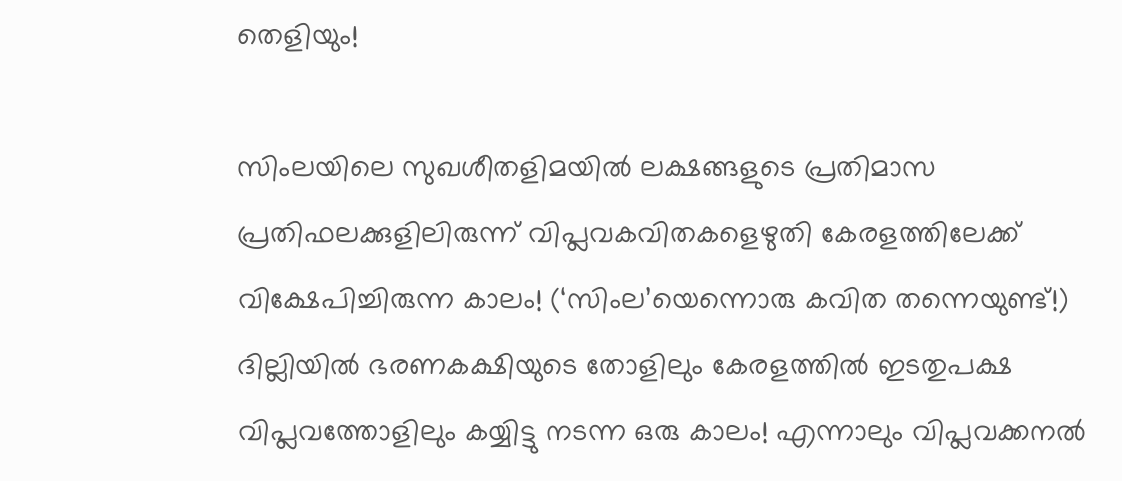തെളിയും!

സിംലയിലെ സുഖശീതളിമയില്‍ ലക്ഷങ്ങളുടെ പ്രതിമാസ പ്രതിഫലക്കുളിലിരുന്ന് വിപ്ലവകവിതകളെഴുതി കേരളത്തിലേക്ക് വിക്ഷേപിച്ചിരുന്ന കാലം! (‘സിംല’യെന്നൊരു കവിത തന്നെയുണ്ട്!) ദില്ലിയില്‍ ഭരണകക്ഷിയുടെ തോളിലും കേരളത്തില്‍ ഇടതുപക്ഷ വിപ്ലവത്തോളിലും കയ്യിട്ടു നടന്ന ഒരു കാലം! എന്നാലും വിപ്ലവക്കനല്‍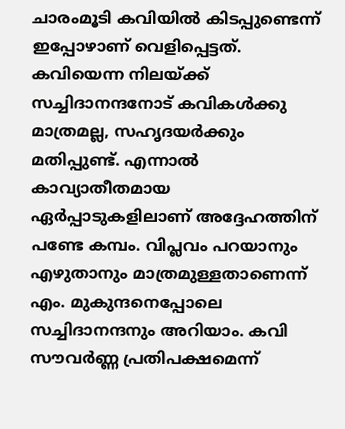ചാരംമൂടി കവിയില്‍ കിടപ്പുണ്ടെന്ന് ഇപ്പോഴാണ് വെളിപ്പെട്ടത്. കവിയെന്ന നിലയ്‌ക്ക് സച്ചിദാനന്ദനോട് കവികള്‍ക്കു മാത്രമല്ല, സഹൃദയര്‍ക്കും മതിപ്പുണ്ട്. എന്നാല്‍ കാവ്യാതീതമായ ഏര്‍പ്പാടുകളിലാണ് അദ്ദേഹത്തിന് പണ്ടേ കമ്പം. വിപ്ലവം പറയാനും എഴുതാനും മാത്രമുള്ളതാണെന്ന് എം. മുകുന്ദനെപ്പോലെ സച്ചിദാനന്ദനും അറിയാം. കവി സൗവര്‍ണ്ണ പ്രതിപക്ഷമെന്ന്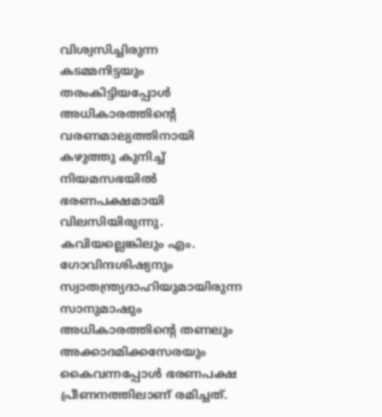വിശ്വസിച്ചിരുന്ന കടമ്മനിട്ടയും തരംകിട്ടിയപ്പോള്‍ അധികാരത്തിന്റെ വരണമാല്യത്തിനായി കഴുത്തു കുനിച്ച് നിയമസഭയില്‍ ഭരണപക്ഷമായി വിലസിയിരുന്നു. കവിയല്ലെങ്കിലും എം. ഗോവിന്ദശിഷ്യനും സ്വാതന്ത്ര്യദാഹിയുമായിരുന്ന സാനുമാഷും അധികാരത്തിന്റെ തണലും അക്കാദമിക്കസേരയും കൈവന്നപ്പോള്‍ ഭരണപക്ഷ പ്രീണനത്തിലാണ് രമിച്ചത്.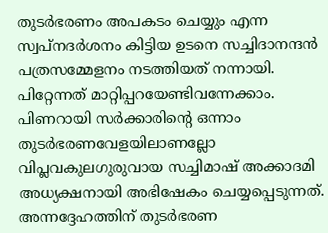തുടര്‍ഭരണം അപകടം ചെയ്യും എന്ന സ്വപ്‌നദര്‍ശനം കിട്ടിയ ഉടനെ സച്ചിദാനന്ദന്‍ പത്രസമ്മേളനം നടത്തിയത് നന്നായി. പിറ്റേന്നത് മാറ്റിപ്പറയേണ്ടിവന്നേക്കാം. പിണറായി സര്‍ക്കാരിന്റെ ഒന്നാം തുടര്‍ഭരണവേളയിലാണല്ലോ വിപ്ലവകുലഗുരുവായ സച്ചിമാഷ് അക്കാദമി അധ്യക്ഷനായി അഭിഷേകം ചെയ്യപ്പെടുന്നത്. അന്നദ്ദേഹത്തിന് തുടര്‍ഭരണ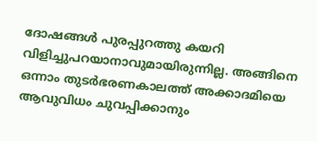ദോഷങ്ങള്‍ പുരപ്പുറത്തു കയറി വിളിച്ചുപറയാനാവുമായിരുന്നില്ല. അങ്ങിനെ ഒന്നാം തുടര്‍ഭരണകാലത്ത് അക്കാദമിയെ ആവുവിധം ചുവപ്പിക്കാനും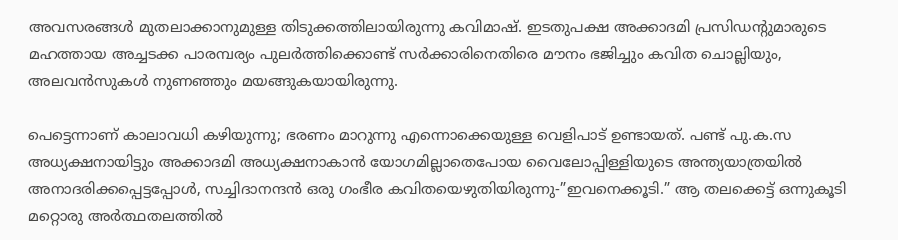അവസരങ്ങള്‍ മുതലാക്കാനുമുള്ള തിടുക്കത്തിലായിരുന്നു കവിമാഷ്. ഇടതുപക്ഷ അക്കാദമി പ്രസിഡന്റുമാരുടെ മഹത്തായ അച്ചടക്ക പാരമ്പര്യം പുലര്‍ത്തിക്കൊണ്ട് സര്‍ക്കാരിനെതിരെ മൗനം ഭജിച്ചും കവിത ചൊല്ലിയും, അലവന്‍സുകള്‍ നുണഞ്ഞും മയങ്ങുകയായിരുന്നു.

പെട്ടെന്നാണ് കാലാവധി കഴിയുന്നു; ഭരണം മാറുന്നു എന്നൊക്കെയുള്ള വെളിപാട് ഉണ്ടായത്. പണ്ട് പു.ക.സ അധ്യക്ഷനായിട്ടും അക്കാദമി അധ്യക്ഷനാകാന്‍ യോഗമില്ലാതെപോയ വൈലോപ്പിള്ളിയുടെ അന്ത്യയാത്രയില്‍ അനാദരിക്കപ്പെട്ടപ്പോള്‍, സച്ചിദാനന്ദന്‍ ഒരു ഗംഭീര കവിതയെഴുതിയിരുന്നു-”ഇവനെക്കൂടി.” ആ തലക്കെട്ട് ഒന്നുകൂടി മറ്റൊരു അര്‍ത്ഥതലത്തില്‍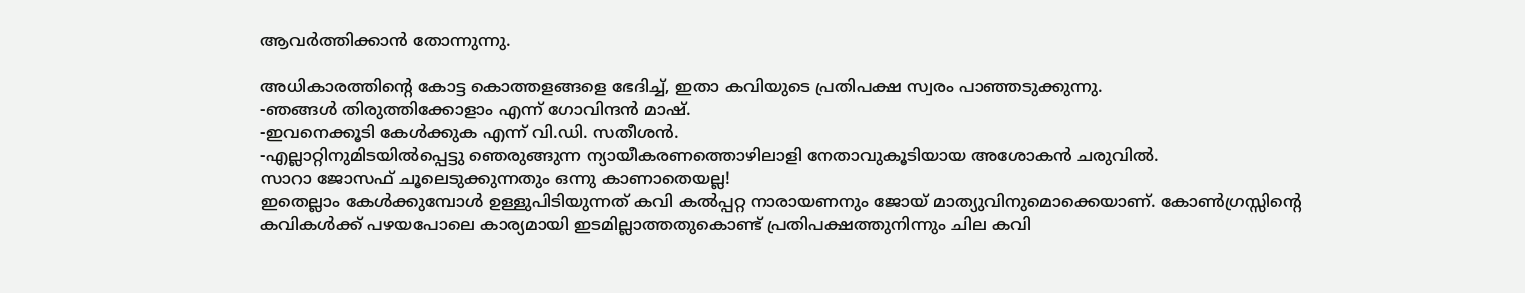ആവര്‍ത്തിക്കാന്‍ തോന്നുന്നു.

അധികാരത്തിന്റെ കോട്ട കൊത്തളങ്ങളെ ഭേദിച്ച്, ഇതാ കവിയുടെ പ്രതിപക്ഷ സ്വരം പാഞ്ഞടുക്കുന്നു.
-ഞങ്ങള്‍ തിരുത്തിക്കോളാം എന്ന് ഗോവിന്ദന്‍ മാഷ്.
-ഇവനെക്കൂടി കേള്‍ക്കുക എന്ന് വി.ഡി. സതീശന്‍.
-എല്ലാറ്റിനുമിടയില്‍പ്പെട്ടു ഞെരുങ്ങുന്ന ന്യായീകരണത്തൊഴിലാളി നേതാവുകൂടിയായ അശോകന്‍ ചരുവില്‍.
സാറാ ജോസഫ് ചൂലെടുക്കുന്നതും ഒന്നു കാണാതെയല്ല!
ഇതെല്ലാം കേള്‍ക്കുമ്പോള്‍ ഉള്ളുപിടിയുന്നത് കവി കല്‍പ്പറ്റ നാരായണനും ജോയ് മാത്യുവിനുമൊക്കെയാണ്. കോണ്‍ഗ്രസ്സിന്റെ കവികള്‍ക്ക് പഴയപോലെ കാര്യമായി ഇടമില്ലാത്തതുകൊണ്ട് പ്രതിപക്ഷത്തുനിന്നും ചില കവി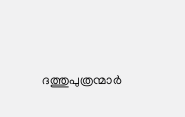ദത്തുപുത്രന്മാര്‍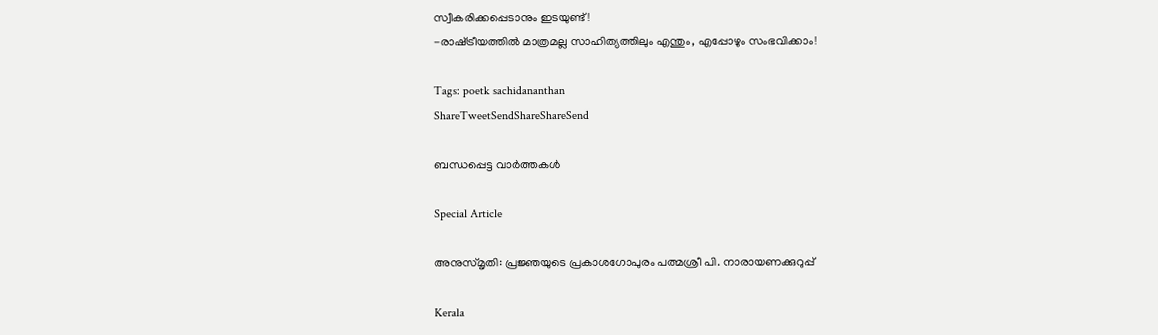സ്വീകരിക്കപ്പെടാനും ഇടയുണ്ട്!
-രാഷ്‌ട്രീയത്തില്‍ മാത്രമല്ല സാഹിത്യത്തിലും എന്തും, എപ്പോഴും സംഭവിക്കാം!

Tags: poetk sachidananthan
ShareTweetSendShareShareSend

ബന്ധപ്പെട്ട വാര്‍ത്തകള്‍

Special Article

അനുസ്മൃതി: പ്രജ്ഞയുടെ പ്രകാശഗോപുരം പത്മശ്രീ പി. നാരായണക്കുറുപ്പ്

Kerala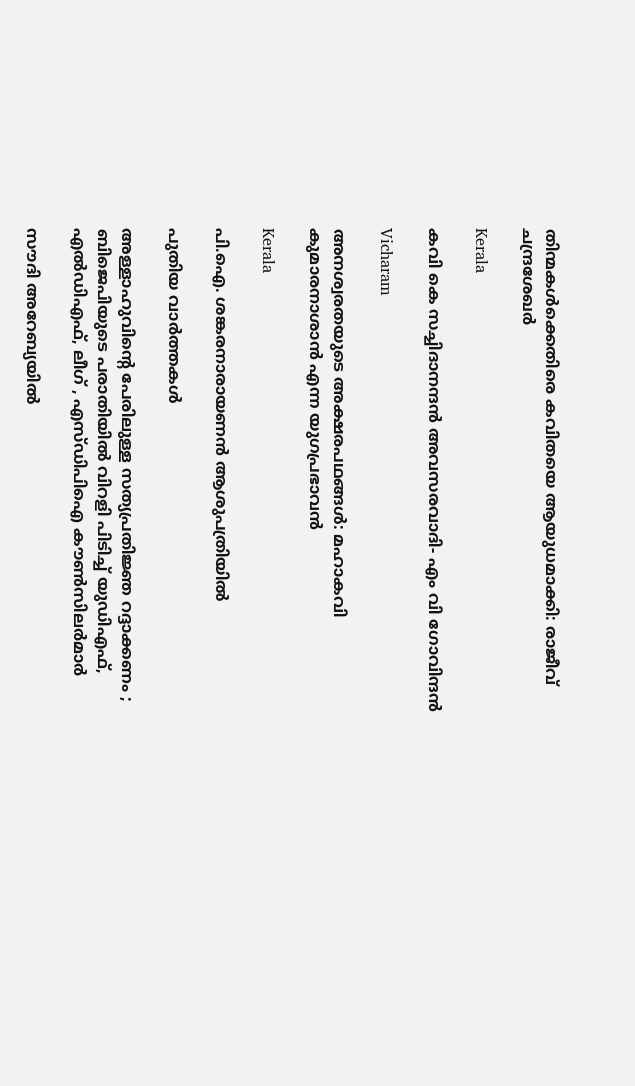തിന്മകൾക്കെതിരെ കവിതയെ ആയുധമാക്കി: രാജീവ് ചന്ദ്രശേഖർ

Kerala

കവി കെ സച്ചിദാനന്ദന്‍ അവസരവാദി- എം വി ഗോവിന്ദന്‍

Vicharam

അനശ്വരതയുടെ അക്ഷരപഥങ്ങൾ: മഹാകവി കുമാരനാശാൻ എന്ന യുഗപ്രഭാവൻ

Kerala

പി.ഐ. ശങ്കരനാരായണൻ ആശുപത്രിയിൽ

പുതിയ വാര്‍ത്തകള്‍

അള്ളാഹുവിന്റെ പേരിലുള്ള സത്യപ്രതിജ്ഞ റദ്ദാക്കണം ; ബിജെപിയുടെ പരാതിയിൽ വിറളി പിടിച്ച് യുഡിഎഫ്, എൽഡിഎഫ്, ലീഗ് , എസ്ഡിപിഐ കൗൺസിലർമാർ

സൗദി അറേബ്യയില്‍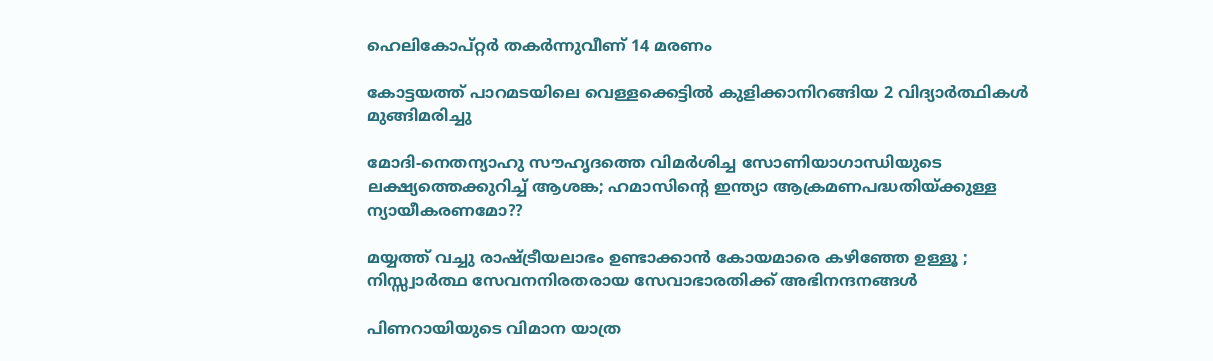ഹെലികോപ്റ്റര്‍ തകര്‍ന്നുവീണ് 14 മരണം

കോട്ടയത്ത് പാറമടയിലെ വെള്ളക്കെട്ടില്‍ കുളിക്കാനിറങ്ങിയ 2 വിദ്യാര്‍ത്ഥികള്‍ മുങ്ങിമരിച്ചു

മോദി-നെതന്യാഹു സൗഹൃദത്തെ വിമര്‍ശിച്ച സോണിയാഗാന്ധിയുടെ ലക്ഷ്യത്തെക്കുറിച്ച് ആശങ്ക; ഹമാസിന്റെ ഇന്ത്യാ ആക്രമണപദ്ധതിയ്‌ക്കുള്ള ന്യായീകരണമോ??

മയ്യത്ത് വച്ചു രാഷ്‌ട്രീയലാഭം ഉണ്ടാക്കാൻ കോയമാരെ കഴിഞ്ഞേ ഉള്ളൂ ; നിസ്സ്വാർത്ഥ സേവനനിരതരായ സേവാഭാരതിക്ക് അഭിനന്ദനങ്ങൾ

പിണറായിയുടെ വിമാന യാത്ര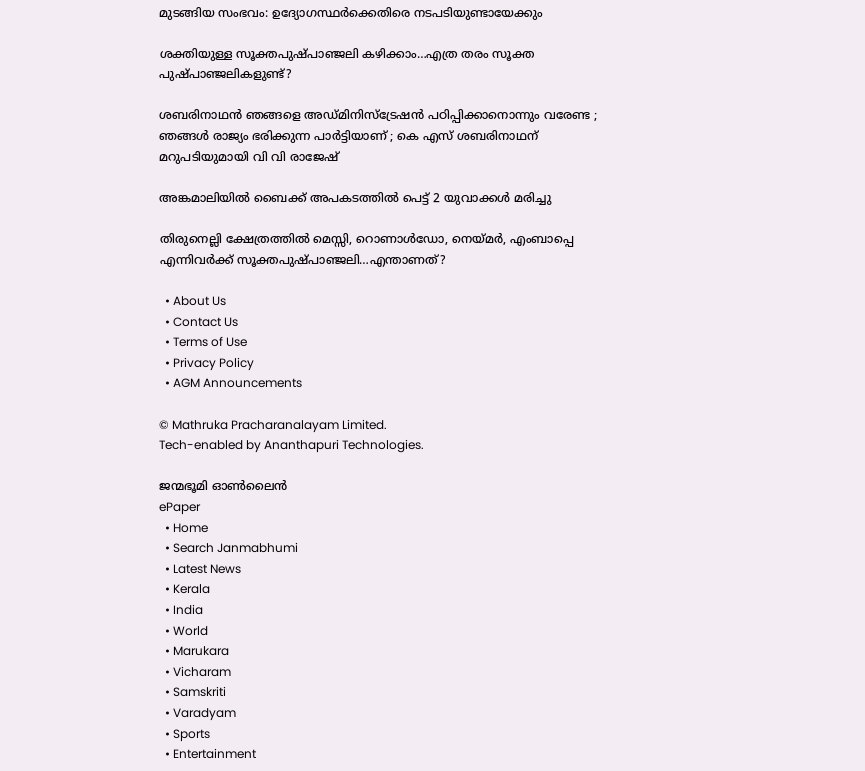മുടങ്ങിയ സംഭവം: ഉദ്യോഗസ്ഥര്‍ക്കെതിരെ നടപടിയുണ്ടായേക്കും

ശക്തിയുള്ള സൂക്തപുഷ്പാഞ്ജലി കഴിക്കാം…എത്ര തരം സൂക്ത പുഷ്പാഞ്ജലികളുണ്ട്?

ശബരിനാഥൻ ഞങ്ങളെ അഡ്മിനിസ്‌ട്രേഷൻ പഠിപ്പിക്കാനൊന്നും വരേണ്ട ; ഞങ്ങൾ രാജ്യം ഭരിക്കുന്ന പാർട്ടിയാണ് ; കെ എസ് ശബരിനാഥന് മറുപടിയുമായി വി വി രാജേഷ്

അങ്കമാലിയില്‍ ബൈക്ക് അപകടത്തില്‍ പെട്ട് 2 യുവാക്കള്‍ മരിച്ചു

തിരുനെല്ലി ക്ഷേത്രത്തില്‍ മെസ്സി, റൊണാള്‍ഡോ, നെയ്‌മര്‍, എംബാപ്പെ എന്നിവര്‍ക്ക് സൂക്തപുഷ്പാഞ്ജലി…എന്താണത്?

  • About Us
  • Contact Us
  • Terms of Use
  • Privacy Policy
  • AGM Announcements

© Mathruka Pracharanalayam Limited.
Tech-enabled by Ananthapuri Technologies.

ജന്മഭൂമി ഓണ്‍ലൈന്‍
ePaper
  • Home
  • Search Janmabhumi
  • Latest News
  • Kerala
  • India
  • World
  • Marukara
  • Vicharam
  • Samskriti
  • Varadyam
  • Sports
  • Entertainment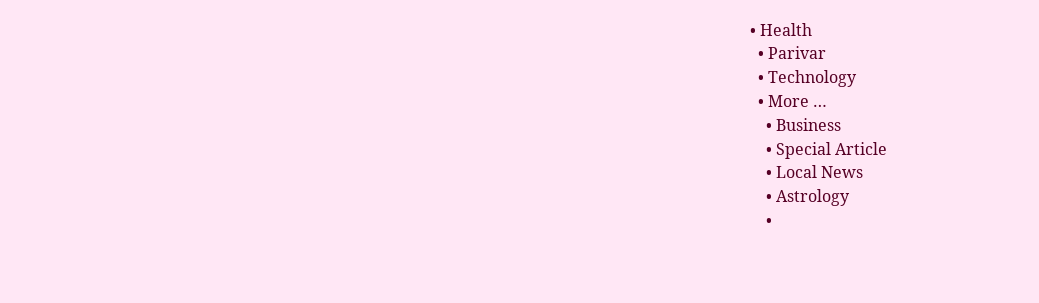• Health
  • Parivar
  • Technology
  • More …
    • Business
    • Special Article
    • Local News
    • Astrology
    •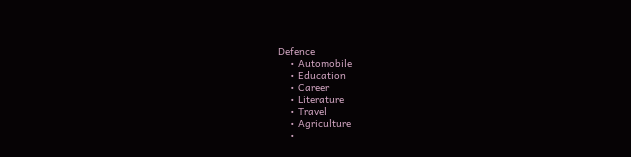Defence
    • Automobile
    • Education
    • Career
    • Literature
    • Travel
    • Agriculture
    •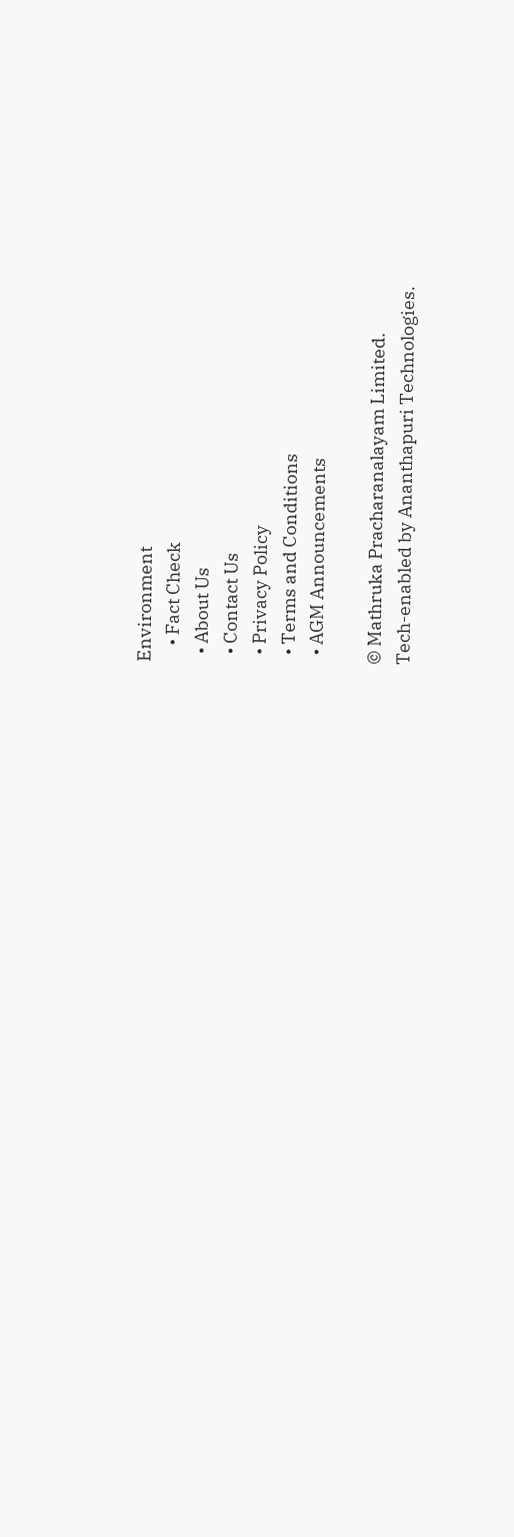Environment
    • Fact Check
  • About Us
  • Contact Us
  • Privacy Policy
  • Terms and Conditions
  • AGM Announcements

© Mathruka Pracharanalayam Limited.
Tech-enabled by Ananthapuri Technologies.